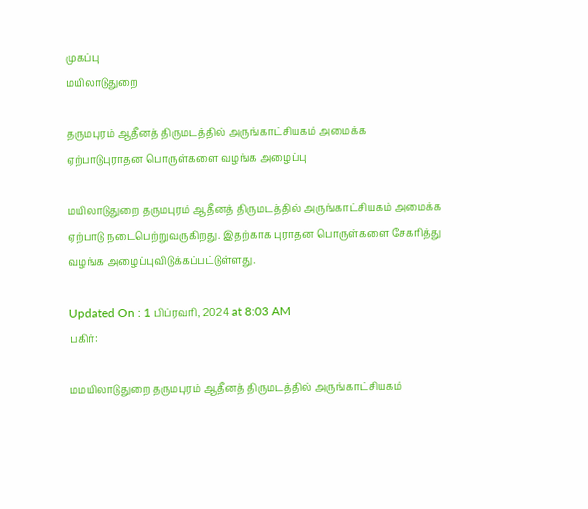முகப்பு
மயிலாடுதுறை

தருமபுரம் ஆதீனத் திருமடத்தில் அருங்காட்சியகம் அமைக்க ஏற்பாடுபுராதன பொருள்களை வழங்க அழைப்பு

மயிலாடுதுறை தருமபுரம் ஆதீனத் திருமடத்தில் அருங்காட்சியகம் அமைக்க ஏற்பாடு நடைபெற்றுவருகிறது. இதற்காக புராதன பொருள்களை சேகரித்து வழங்க அழைப்புவிடுக்கப்பட்டுள்ளது.

Updated On : 1 பிப்ரவரி, 2024 at 8:03 AM
பகிர்:

மமயிலாடுதுறை தருமபுரம் ஆதீனத் திருமடத்தில் அருங்காட்சியகம்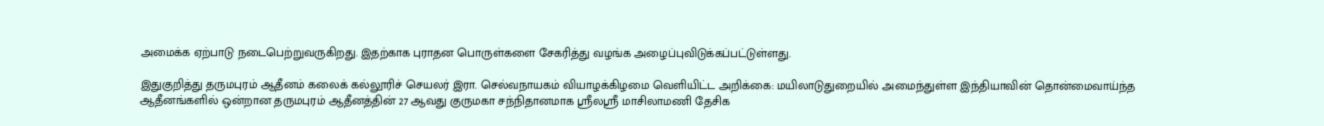அமைக்க ஏற்பாடு நடைபெற்றுவருகிறது. இதற்காக புராதன பொருள்களை சேகரித்து வழங்க அழைப்புவிடுக்கப்பட்டுள்ளது.

இதுகுறித்து தருமபுரம் ஆதீனம் கலைக் கல்லூரிச் செயலர் இரா. செல்வநாயகம் வியாழக்கிழமை வெளியிட்ட அறிக்கை: மயிலாடுதுறையில் அமைந்துள்ள இந்தியாவின் தொன்மைவாய்ந்த ஆதீனங்களில் ஒன்றான தருமபுரம் ஆதீனத்தின் 27 ஆவது குருமகா சந்நிதானமாக ஸ்ரீலஸ்ரீ மாசிலாமணி தேசிக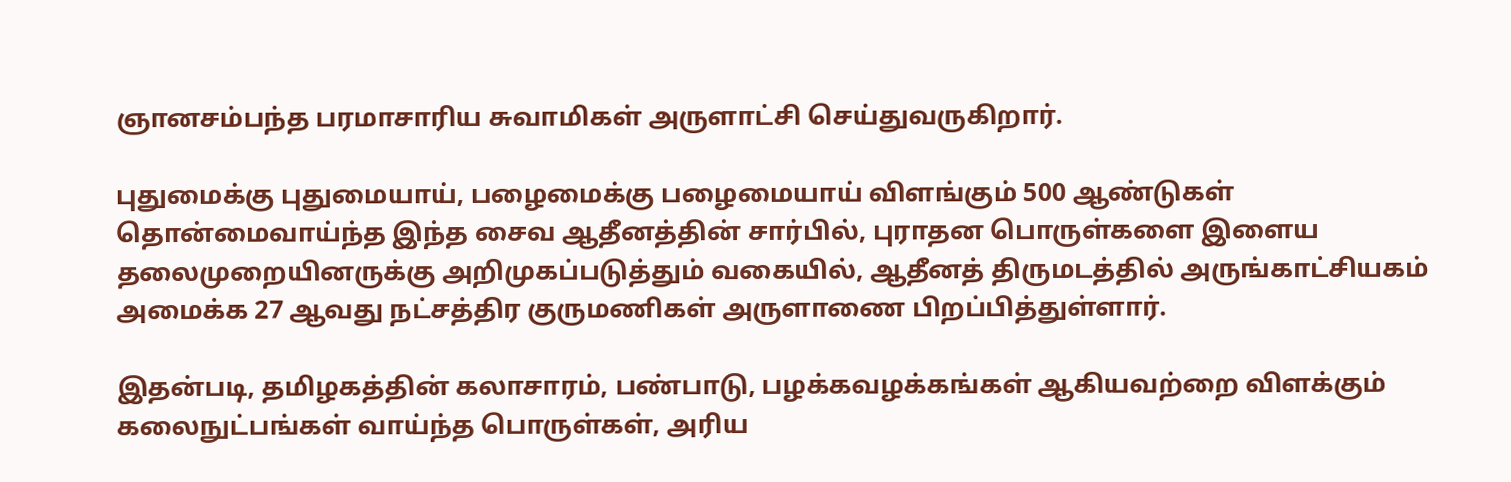ஞானசம்பந்த பரமாசாரிய சுவாமிகள் அருளாட்சி செய்துவருகிறார்.

புதுமைக்கு புதுமையாய், பழைமைக்கு பழைமையாய் விளங்கும் 500 ஆண்டுகள் தொன்மைவாய்ந்த இந்த சைவ ஆதீனத்தின் சார்பில், புராதன பொருள்களை இளைய தலைமுறையினருக்கு அறிமுகப்படுத்தும் வகையில், ஆதீனத் திருமடத்தில் அருங்காட்சியகம் அமைக்க 27 ஆவது நட்சத்திர குருமணிகள் அருளாணை பிறப்பித்துள்ளார்.

இதன்படி, தமிழகத்தின் கலாசாரம், பண்பாடு, பழக்கவழக்கங்கள் ஆகியவற்றை விளக்கும் கலைநுட்பங்கள் வாய்ந்த பொருள்கள், அரிய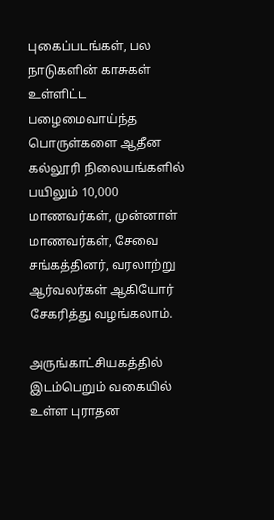புகைப்படங்கள், பல நாடுகளின் காசுகள் உள்ளிட்ட பழைமைவாய்ந்த பொருள்களை ஆதீன கல்லூரி நிலையங்களில் பயிலும் 10,000 மாணவர்கள், முன்னாள் மாணவர்கள், சேவை சங்கத்தினர், வரலாற்று ஆர்வலர்கள் ஆகியோர் சேகரித்து வழங்கலாம்.

அருங்காட்சியகத்தில் இடம்பெறும் வகையில் உள்ள புராதன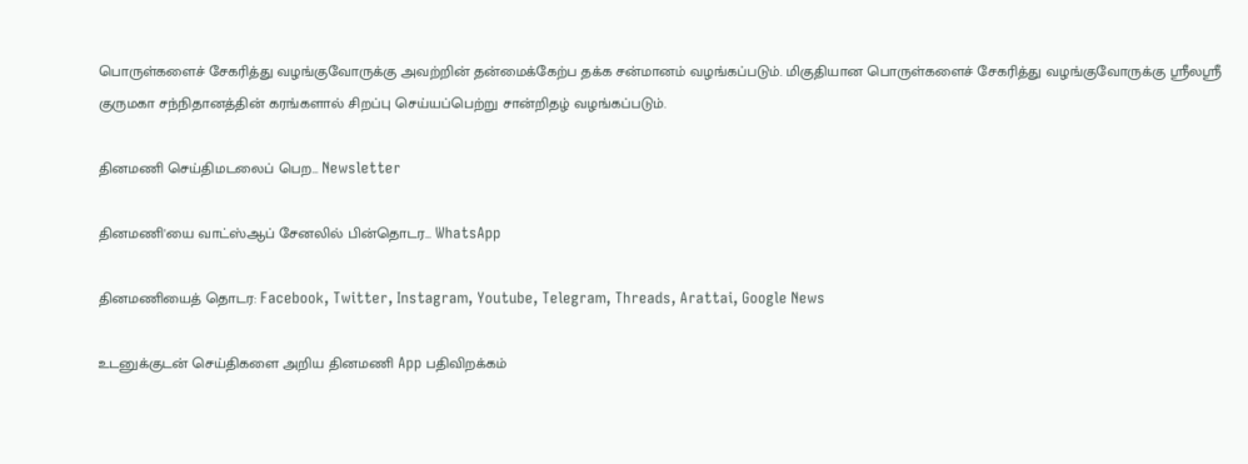பொருள்களைச் சேகரித்து வழங்குவோருக்கு அவற்றின் தன்மைக்கேற்ப தக்க சன்மானம் வழங்கப்படும். மிகுதியான பொருள்களைச் சேகரித்து வழங்குவோருக்கு ஸ்ரீலஸ்ரீ குருமகா சந்நிதானத்தின் கரங்களால் சிறப்பு செய்யப்பெற்று சான்றிதழ் வழங்கப்படும்.

தினமணி செய்திமடலைப் பெற... Newsletter

தினமணி'யை வாட்ஸ்ஆப் சேனலில் பின்தொடர... WhatsApp

தினமணியைத் தொடர: Facebook, Twitter, Instagram, Youtube, Telegram, Threads, Arattai, Google News

உடனுக்குடன் செய்திகளை அறிய தினமணி App பதிவிறக்கம்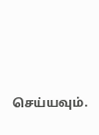செய்யவும்.